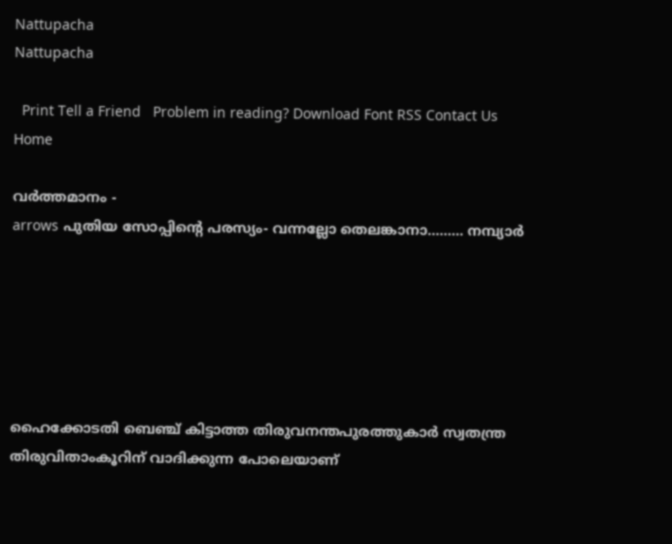Nattupacha
Nattupacha

  Print Tell a Friend   Problem in reading? Download Font RSS Contact Us
Home

വര്‍ത്തമാനം -
arrows പുതിയ സോപ്പിന്റെ പരസ്യം- വന്നല്ലോ തെലങ്കാനാ......... നമ്പ്യാര്‍






ഹൈക്കോടതി ബെഞ്ച് കിട്ടാത്ത തിരുവനന്തപുരത്തുകാര്‍ സ്വതന്ത്ര
തിരുവിതാംകൂറിന് വാദിക്കുന്ന പോലെയാണ്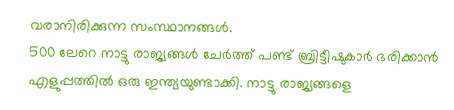വരാനിരിക്കുന്ന സംസ്ഥാനങ്ങള്‍.
500 ലേറെ നാട്ടു രാജ്യങ്ങള്‍ ചേര്‍ത്ത് പണ്ട് ബ്രിട്ടീഷുകാര്‍ ഭരിക്കാന്‍
എളുപ്പത്തില്‍ ഒരു ഇന്ത്യയുണ്ടാക്കി. നാട്ടു രാജ്യങ്ങളെ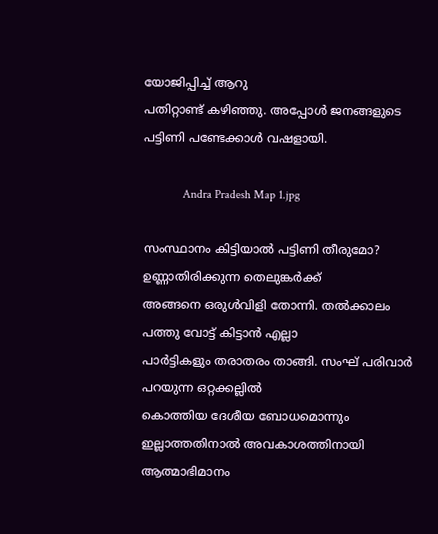യോജിപ്പിച്ച് ആറു
പതിറ്റാണ്ട് കഴിഞ്ഞു. അപ്പോള്‍ ജനങ്ങളുടെ പട്ടിണി പണ്ടേക്കാള്‍ വഷളായി.

             Andra Pradesh Map 1.jpg

സംസ്ഥാനം കിട്ടിയാല്‍ പട്ടിണി തീരുമോ? ഉണ്ണാതിരിക്കുന്ന തെലുങ്കര്‍ക്ക്
അങ്ങനെ ഒരുള്‍വിളി തോന്നി. തല്‍ക്കാലം പത്തു വോട്ട് കിട്ടാന്‍ എല്ലാ
പാര്‍ട്ടികളും തരാതരം താങ്ങി. സംഘ് പരിവാര്‍ പറയുന്ന ഒറ്റക്കല്ലില്‍
കൊത്തിയ ദേശീയ ബോധമൊന്നും ഇല്ലാത്തതിനാല്‍ അവകാശത്തിനായി ആത്മാഭിമാനം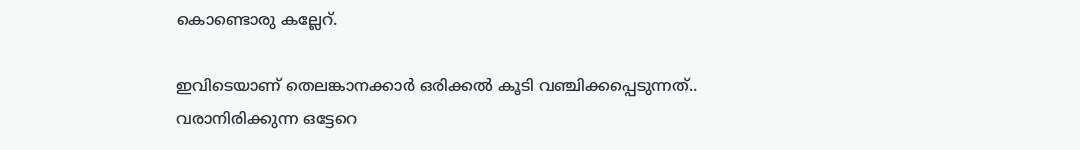കൊണ്ടൊരു കല്ലേറ്.

ഇവിടെയാണ് തെലങ്കാനക്കാര്‍ ഒരിക്കല്‍ കൂടി വഞ്ചിക്കപ്പെടുന്നത്..
വരാനിരിക്കുന്ന ഒട്ടേറെ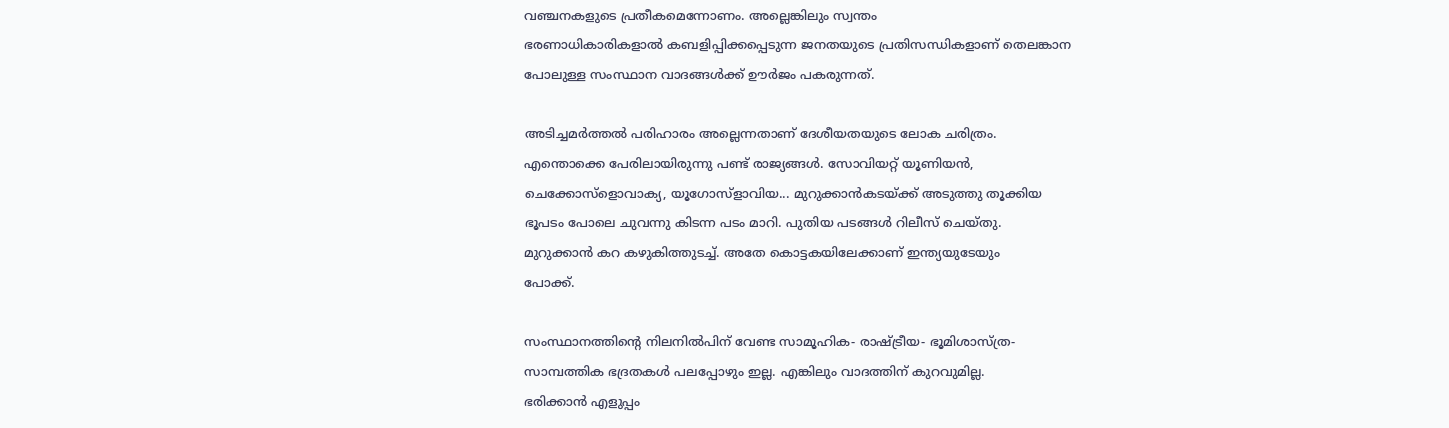വഞ്ചനകളുടെ പ്രതീകമെന്നോണം. അല്ലെങ്കിലും സ്വന്തം
ഭരണാധികാരികളാല്‍ കബളിപ്പിക്കപ്പെടുന്ന ജനതയുടെ പ്രതിസന്ധികളാണ് തെലങ്കാന
പോലുള്ള സംസ്ഥാന വാദങ്ങള്‍ക്ക് ഊര്‍ജം പകരുന്നത്.

അടിച്ചമര്‍ത്തല്‍ പരിഹാരം അല്ലെന്നതാണ് ദേശീയതയുടെ ലോക ചരിത്രം.
എന്തൊക്കെ പേരിലായിരുന്നു പണ്ട് രാജ്യങ്ങള്‍. സോവിയറ്റ് യൂണിയന്‍,
ചെക്കോസ്ളൊവാക്യ, യൂഗോസ്ളാവിയ... മുറുക്കാന്‍കടയ്ക്ക് അടുത്തു തൂക്കിയ
ഭൂപടം പോലെ ചുവന്നു കിടന്ന പടം മാറി. പുതിയ പടങ്ങള്‍ റിലീസ് ചെയ്തു.
മുറുക്കാന്‍ കറ കഴുകിത്തുടച്ച്. അതേ കൊട്ടകയിലേക്കാണ് ഇന്ത്യയുടേയും
പോക്ക്.

സംസ്ഥാനത്തിന്റെ നിലനില്‍പിന് വേണ്ട സാമൂഹിക- രാഷ്ട്രീയ- ഭൂമിശാസ്ത്ര-
സാമ്പത്തിക ഭദ്രതകള്‍ പലപ്പോഴും ഇല്ല. എങ്കിലും വാദത്തിന് കുറവുമില്ല.
ഭരിക്കാന്‍ എളുപ്പം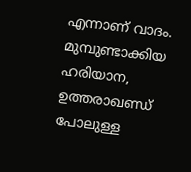എന്നാണ് വാദം. മുമ്പുണ്ടാക്കിയ ഹരിയാന, ഉത്തരാഖണ്ഡ്
പോലുള്ള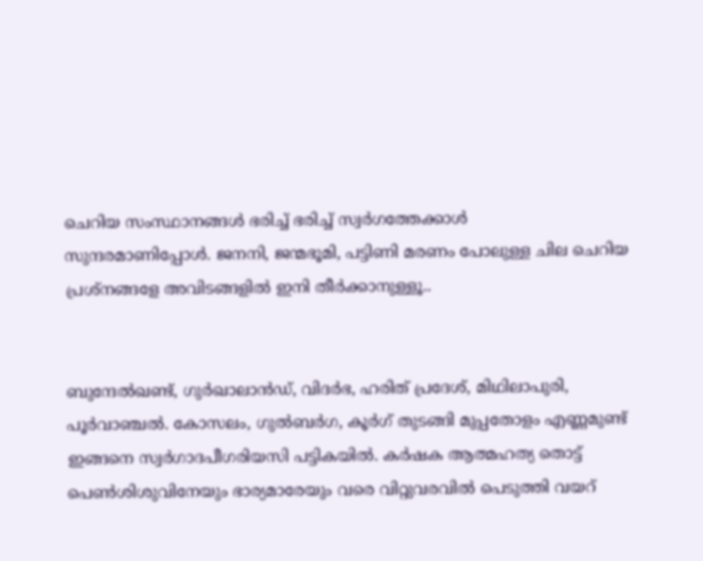ചെറിയ സംസ്ഥാനങ്ങള്‍ ഭരിച്ച് ഭരിച്ച് സ്വര്‍ഗത്തേക്കാള്‍
സുന്ദരമാണിപ്പോള്‍. ജനനി, ജന്മഭൂമി, പട്ടിണി മരണം പോലുള്ള ചില ചെറിയ
പ്രശ്നങ്ങളേ അവിടങ്ങളില്‍ ഇനി തീര്‍ക്കാനുള്ളൂ..


ബുന്ദേല്‍ഖണ്ട്, ഗുര്‍ഖാലാന്‍ഡ്, വിദര്‍ഭ, ഹരിത് പ്രദേശ്, മിഥിലാപുരി,
പൂര്‍വാഞ്ചല്‍. കോസലം, ഗുല്‍ബര്‍ഗ, കൂര്‍ഗ് തുടങ്ങി മുപ്പതോളം എണ്ണമുണ്ട്
ഇങ്ങനെ സ്വര്‍ഗാദപീഗരിയസി പട്ടികയില്‍. കര്‍ഷക ആത്മഹത്യ തൊട്ട്
പെണ്‍ശിശുവിനേയും ഭാര്യമാരേയും വരെ വിറ്റുവരവില്‍ പെടുത്തി വയറ്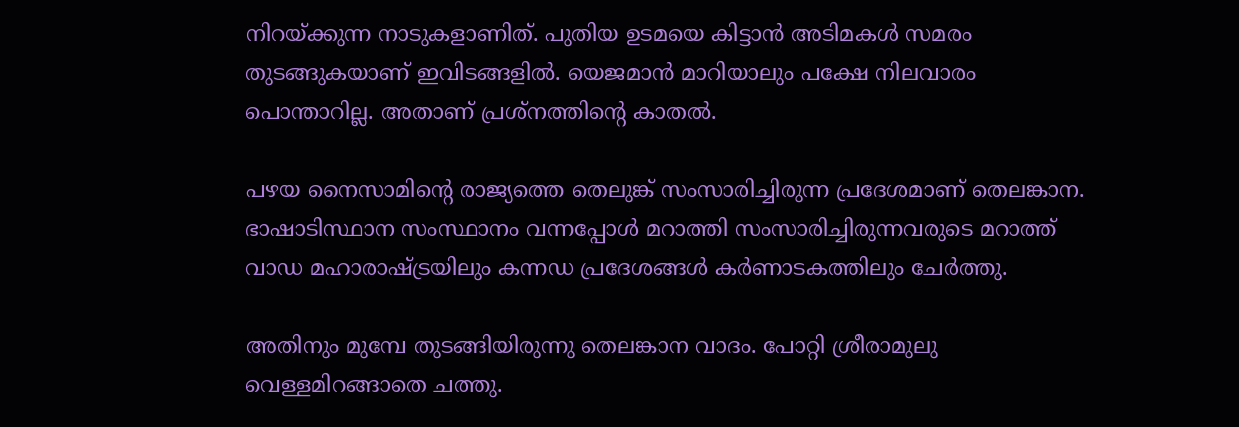നിറയ്ക്കുന്ന നാടുകളാണിത്. പുതിയ ഉടമയെ കിട്ടാന്‍ അടിമകള്‍ സമരം
തുടങ്ങുകയാണ് ഇവിടങ്ങളില്‍. യെജമാന്‍ മാറിയാലും പക്ഷേ നിലവാരം
പൊന്താറില്ല. അതാണ് പ്രശ്നത്തിന്റെ കാതല്‍.

പഴയ നൈസാമിന്റെ രാജ്യത്തെ തെലുങ്ക് സംസാരിച്ചിരുന്ന പ്രദേശമാണ് തെലങ്കാന.
ഭാഷാടിസ്ഥാന സംസ്ഥാനം വന്നപ്പോള്‍ മറാത്തി സംസാരിച്ചിരുന്നവരുടെ മറാത്ത്
വാഡ മഹാരാഷ്ട്രയിലും കന്നഡ പ്രദേശങ്ങള്‍ കര്‍ണാടകത്തിലും ചേര്‍ത്തു.

അതിനും മുമ്പേ തുടങ്ങിയിരുന്നു തെലങ്കാന വാദം. പോറ്റി ശ്രീരാമുലു
വെള്ളമിറങ്ങാതെ ചത്തു.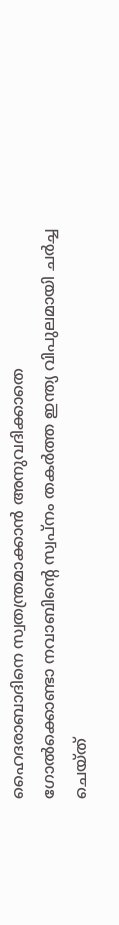ഹൈദരാബാദിനെ സ്വതന്ത്രമാക്കാന്‍ അനുവദിക്കാതെ
ഗോല്‍ക്കൊണ്ടാ നവാബിന്റെ സ്വപ്നം തകര്‍ത്ത ഇന്ത്യ വിപുലമായി ചര്‍ച്ച
ചെയ്ത്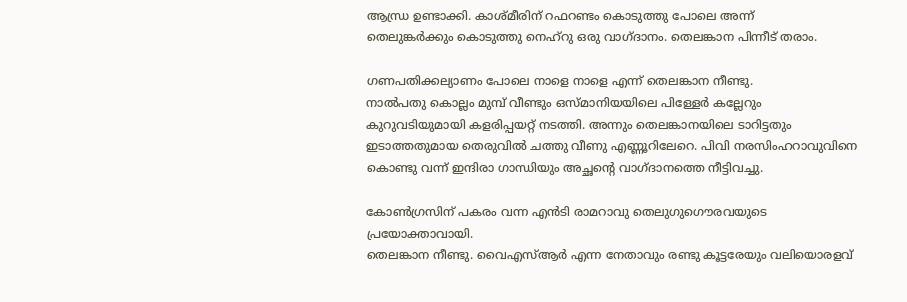ആന്ധ്ര ഉണ്ടാക്കി. കാശ്മീരിന് റഫറണ്ടം കൊടുത്തു പോലെ അന്ന്
തെലുങ്കര്‍ക്കും കൊടുത്തു നെഹ്റു ഒരു വാഗ്ദാനം. തെലങ്കാന പിന്നീട് തരാം.

ഗണപതിക്കല്യാണം പോലെ നാളെ നാളെ എന്ന് തെലങ്കാന നീണ്ടു.
നാല്‍പതു കൊല്ലം മുമ്പ് വീണ്ടും ഒസ്മാനിയയിലെ പിള്ളേര്‍ കല്ലേറും
കുറുവടിയുമായി കളരിപ്പയറ്റ് നടത്തി. അന്നും തെലങ്കാനയിലെ ടാറിട്ടതും
ഇടാത്തതുമായ തെരുവില്‍ ചത്തു വീണു എണ്ണൂറിലേറെ. പിവി നരസിംഹറാവുവിനെ
കൊണ്ടു വന്ന് ഇന്ദിരാ ഗാന്ധിയും അച്ഛന്റെ വാഗ്ദാനത്തെ നീട്ടിവച്ചു.

കോണ്‍ഗ്രസിന് പകരം വന്ന എന്‍ടി രാമറാവു തെലുഗുഗൌരവയുടെ പ്രയോക്താവായി.
തെലങ്കാന നീണ്ടു. വൈഎസ്ആര്‍ എന്ന നേതാവും രണ്ടു കൂട്ടരേയും വലിയൊരളവ്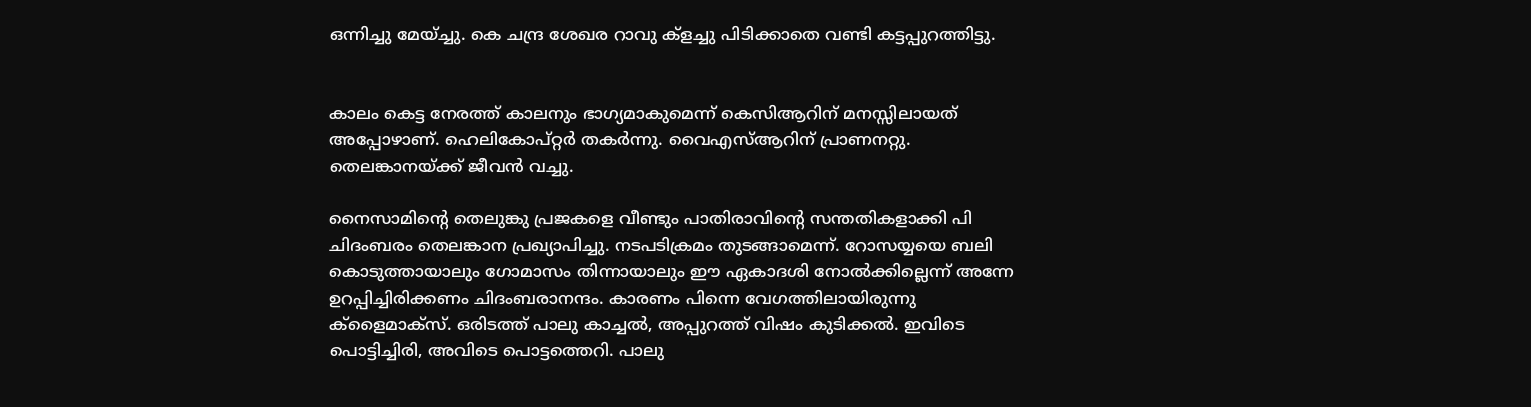ഒന്നിച്ചു മേയ്ച്ചു. കെ ചന്ദ്ര ശേഖര റാവു ക്ളച്ചു പിടിക്കാതെ വണ്ടി കട്ടപ്പുറത്തിട്ടു.


കാലം കെട്ട നേരത്ത് കാലനും ഭാഗ്യമാകുമെന്ന് കെസിആറിന് മനസ്സിലായത്
അപ്പോഴാണ്. ഹെലികോപ്റ്റര്‍ തകര്‍ന്നു. വൈഎസ്ആറിന് പ്രാണനറ്റു.
തെലങ്കാനയ്ക്ക് ജീവന്‍ വച്ചു.

നൈസാമിന്റെ തെലുങ്കു പ്രജകളെ വീണ്ടും പാതിരാവിന്റെ സന്തതികളാക്കി പി
ചിദംബരം തെലങ്കാന പ്രഖ്യാപിച്ചു. നടപടിക്രമം തുടങ്ങാമെന്ന്. റോസയ്യയെ ബലി
കൊടുത്തായാലും ഗോമാസം തിന്നായാലും ഈ ഏകാദശി നോല്‍ക്കില്ലെന്ന് അന്നേ
ഉറപ്പിച്ചിരിക്കണം ചിദംബരാനന്ദം. കാരണം പിന്നെ വേഗത്തിലായിരുന്നു
ക്ളൈമാക്സ്. ഒരിടത്ത് പാലു കാച്ചല്‍, അപ്പുറത്ത് വിഷം കുടിക്കല്‍. ഇവിടെ
പൊട്ടിച്ചിരി, അവിടെ പൊട്ടത്തെറി. പാലു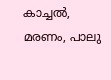കാച്ചല്‍, മരണം, പാലു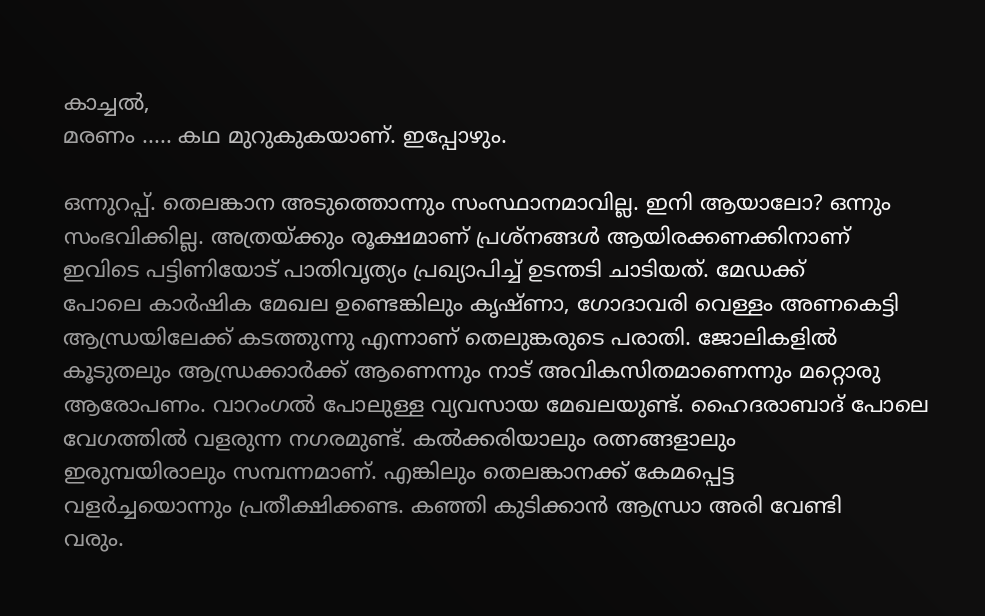കാച്ചല്‍,
മരണം ..... കഥ മുറുകുകയാണ്. ഇപ്പോഴും.

ഒന്നുറപ്പ്. തെലങ്കാന അടുത്തൊന്നും സംസ്ഥാനമാവില്ല. ഇനി ആയാലോ? ഒന്നും
സംഭവിക്കില്ല. അത്രയ്ക്കും രൂക്ഷമാണ് പ്രശ്നങ്ങള്‍ ആയിരക്കണക്കിനാണ്
ഇവിടെ പട്ടിണിയോട് പാതിവൃത്യം പ്രഖ്യാപിച്ച് ഉടന്തടി ചാടിയത്. മേഡക്ക്
പോലെ കാര്‍ഷിക മേഖല ഉണ്ടെങ്കിലും കൃഷ്ണാ, ഗോദാവരി വെള്ളം അണകെട്ടി
ആന്ധ്രയിലേക്ക് കടത്തുന്നു എന്നാണ് തെലുങ്കരുടെ പരാതി. ജോലികളില്‍
കൂടുതലും ആന്ധ്രക്കാര്‍ക്ക് ആണെന്നും നാട് അവികസിതമാണെന്നും മറ്റൊരു
ആരോപണം. വാറംഗല്‍ പോലുള്ള വ്യവസായ മേഖലയുണ്ട്. ഹൈദരാബാദ് പോലെ
വേഗത്തില്‍ വളരുന്ന നഗരമുണ്ട്. കല്‍ക്കരിയാലും രത്നങ്ങളാലും
ഇരുമ്പയിരാലും സമ്പന്നമാണ്. എങ്കിലും തെലങ്കാനക്ക് കേമപ്പെട്ട
വളര്‍ച്ചയൊന്നും പ്രതീക്ഷിക്കണ്ട. കഞ്ഞി കുടിക്കാന്‍ ആന്ധ്രാ അരി വേണ്ടി
വരും.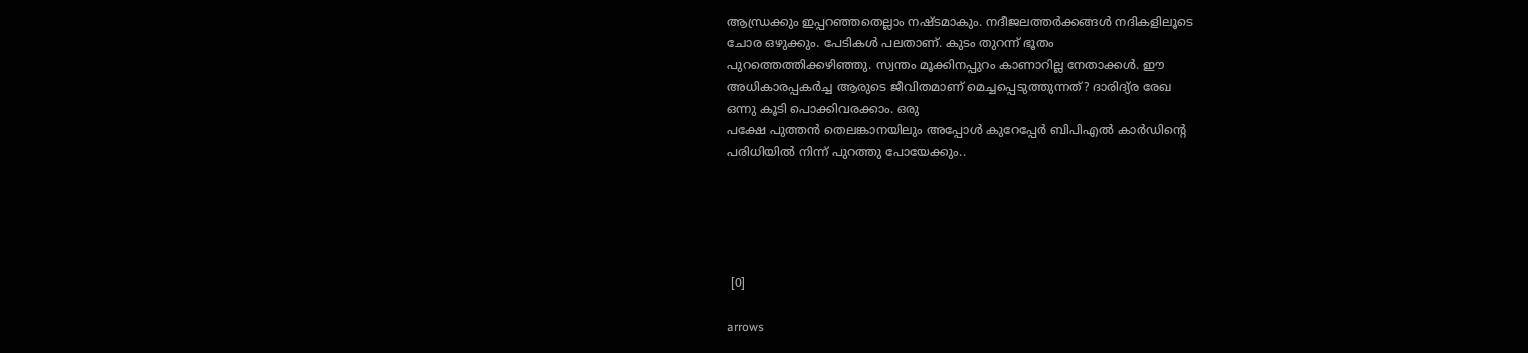ആന്ധ്രക്കും ഇപ്പറഞ്ഞതെല്ലാം നഷ്ടമാകും. നദീജലത്തര്‍ക്കങ്ങള്‍ നദികളിലൂടെ
ചോര ഒഴുക്കും. പേടികള്‍ പലതാണ്. കുടം തുറന്ന് ഭൂതം
പുറത്തെത്തിക്കഴിഞ്ഞു. സ്വന്തം മൂക്കിനപ്പുറം കാണാറില്ല നേതാക്കള്‍. ഈ
അധികാരപ്പകര്‍ച്ച ആരുടെ ജീവിതമാണ് മെച്ചപ്പെടുത്തുന്നത്? ദാരിദ്യ്ര രേഖ
ഒന്നു കൂടി പൊക്കിവരക്കാം. ഒരു
പക്ഷേ പുത്തന്‍ തെലങ്കാനയിലും അപ്പോള്‍ കുറേപ്പേര്‍ ബിപിഎല്‍ കാര്‍ഡിന്റെ
പരിധിയില്‍ നിന്ന് പുറത്തു പോയേക്കും..





 [0]

arrows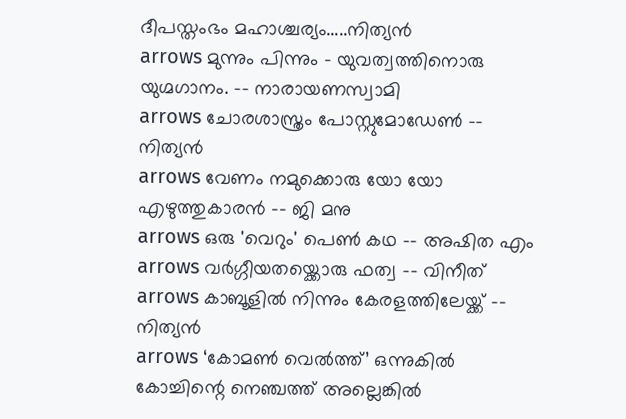ദീപസ്തംഭം മഹാശ്ചര്യം.....നിത്യന്‍
arrows മുന്നും പിന്നും - യുവത്വത്തിനൊരു യുഗ്മഗാനം. -- നാരായണസ്വാമി
arrows ചോരശാസ്ത്രം പോസ്റ്റുമോഡേണ്‍ -- നിത്യന്‍
arrows വേണം നമുക്കൊരു യോ യോ എഴുത്തുകാരന്‍ -- ജി മനു
arrows ഒരു 'വെറും' പെണ്‍ കഥ -- അഷിത എം
arrows വര്‍ഗ്ഗീയതയ്ക്കൊരു ഫത്വ -- വിനീത്
arrows കാബൂളില്‍ നിന്നും കേരളത്തിലേയ്ക്ക് -- നിത്യന്‍
arrows ‘കോമണ്‍ വെല്‍ത്ത്’ ഒന്നുകില്‍ കോച്ചിന്റെ നെഞ്ചത്ത് അല്ലെങ്കില്‍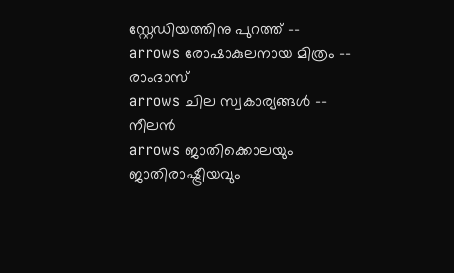സ്റ്റേഡിയത്തിനു പുറത്ത് --
arrows രോഷാകുലനായ മിത്രം -- രാംദാസ്
arrows ചില സ്വകാര്യങ്ങള്‍ -- നീലന്‍
arrows ജാതിക്കൊലയും ജാതിരാഷ്ട്രീയവും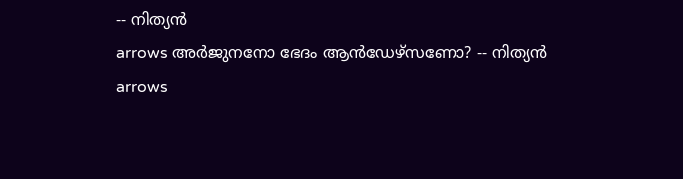-- നിത്യന്‍
arrows അര്‍ജുനനോ ഭേദം ആന്‍ഡേഴ്‌സണോ? -- നിത്യന്‍
arrows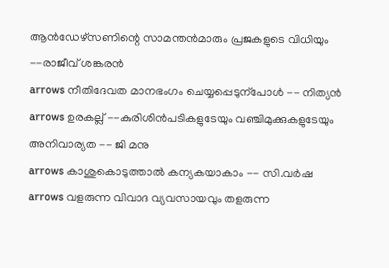ആന്‍ഡേഴ്സണിന്റെ സാമന്തന്‍മാരും പ്രജകളുടെ വിധിയും --രാജീവ് ശങ്കരന്‍
arrows നീതിദേവത മാനഭംഗം ചെയ്യപ്പെടുന്പോള്‍ -- നിത്യന്‍
arrows ഉരകല്ല് --കുരിശിന്‍‌പടികളുടേയും വഞ്ചിമുക്കുകളുടേയും അനിവാര്യത -- ജി മനു
arrows കാശുകൊടുത്താൽ കന്യകയാകാം -- സി.വർഷ
arrows വളരുന്ന വിവാദ വ്യവസായവും തളരുന്ന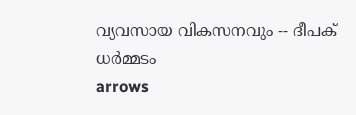വ്യവസായ വികസനവും -- ദീപക് ധര്‍മ്മടം
arrows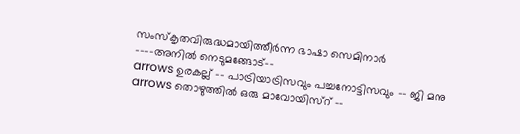സംസ്കൃതവിരുദ്ധമായിത്തീര്‍ന്ന ഭാഷാ സെമിനാര്‍ ----അനില്‍ നെടുമങ്ങോട്--
arrows ഉരകല്ല് -- പാട്രിയാട്രിസവും പച്ചനോട്ടിസവും -- ജി മനു
arrows തൊഴുത്തില്‍ ഒരു മാവോയിസ്റ് --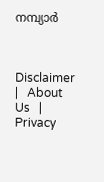നമ്പ്യാര്‍



Disclaimer   |   About Us   |   Privacy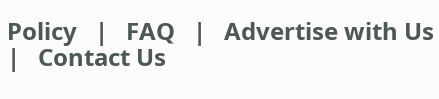Policy   |   FAQ   |   Advertise with Us   |   Contact Us